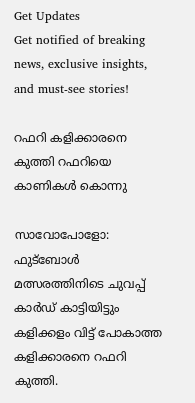Get Updates
Get notified of breaking news, exclusive insights, and must-see stories!

റഫറി കളിക്കാരനെ കുത്തി റഫറിയെ കാണികള്‍ കൊന്നു

സാവോപോളോ: ഫുട്‌ബോള്‍ മത്സരത്തിനിടെ ചുവപ്പ് കാര്‍ഡ് കാട്ടിയിട്ടും കളിക്കളം വിട്ട് പോകാത്ത കളിക്കാരനെ റഫറി കുത്തി.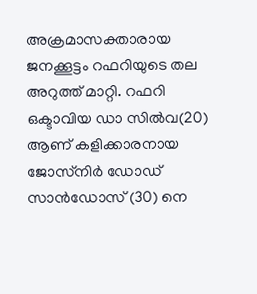അക്രമാസക്താരായ ജനക്കൂട്ടം റഫറിയുടെ തല അറുത്ത് മാറ്റി. റഫറി ഒക്ടാവിയ ഡാ സില്‍വ(20) ആണ് കളിക്കാരനായ ജോസ്‌നിര്‍ ഡോഡ് സാന്‍ഡോസ് (30) നെ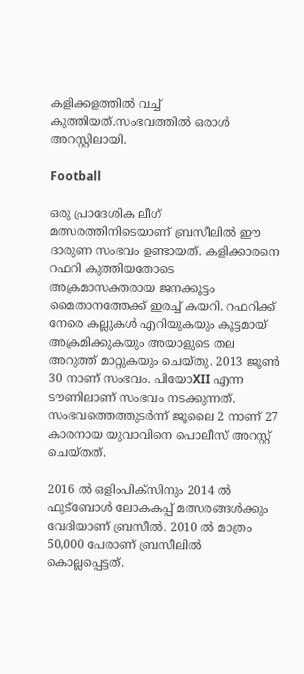കളിക്കളത്തില്‍ വച്ച് കുത്തിയത്.സംഭവത്തില്‍ ഒരാള്‍ അറസ്റ്റിലായി.

Football

ഒരു പ്രാദേശിക ലീഗ് മത്സരത്തിനിടെയാണ് ബ്രസീലില്‍ ഈ ദാരുണ സംഭവം ഉണ്ടായത്. കളിക്കാരനെ റഫറി കുത്തിയതോടെ അക്രമാസക്തരായ ജനക്കൂട്ടം മൈതാനത്തേക്ക് ഇരച്ച് കയറി. റഫറിക്ക് നേരെ കല്ലുകള്‍ എറിയുകയും കൂട്ടമായ് അക്രമിക്കുകയും അയാളുടെ തല അറുത്ത് മാറ്റുകയും ചെയ്തു. 2013 ജൂണ്‍ 30 നാണ് സംഭവം. പിയോXII എന്ന ടൗണിലാണ് സംഭവം നടക്കുന്നത്. സംഭവത്തെത്തുടര്‍ന്ന് ജൂലൈ 2 നാണ് 27 കാരനായ യുവാവിനെ പൊലീസ് അറസ്റ്റ് ചെയ്തത്.

2016 ല്‍ ഒളിംപിക്സിനും 2014 ല്‍ ഫുട്‌ബോള്‍ ലോകകപ്പ് മത്സരങ്ങള്‍ക്കും വേദിയാണ് ബ്രസീല്‍. 2010 ല്‍ മാത്രം 50,000 പേരാണ് ബ്രസീലില്‍ കൊല്ലപ്പെട്ടത്.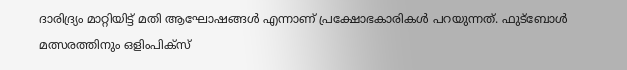ദാരിദ്ര്യം മാറ്റിയിട്ട് മതി ആഘോഷങ്ങള്‍ എന്നാണ് പ്രക്ഷോഭകാരികള്‍ പറയുന്നത്. ഫുട്ബോള്‍ മത്സരത്തിനും ഒളിംപിക്സ്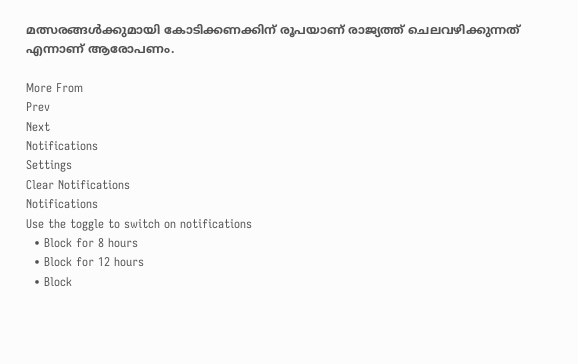മത്സരങ്ങള്‍ക്കുമായി കോടിക്കണക്കിന് രൂപയാണ് രാജ്യത്ത് ചെലവഴിക്കുന്നത് എന്നാണ് ആരോപണം.

More From
Prev
Next
Notifications
Settings
Clear Notifications
Notifications
Use the toggle to switch on notifications
  • Block for 8 hours
  • Block for 12 hours
  • Block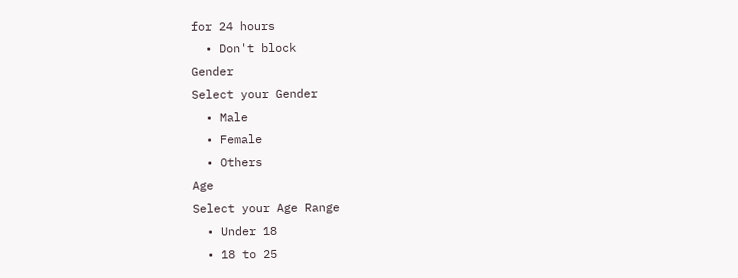for 24 hours
  • Don't block
Gender
Select your Gender
  • Male
  • Female
  • Others
Age
Select your Age Range
  • Under 18
  • 18 to 25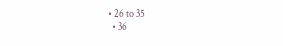• 26 to 35
  • 36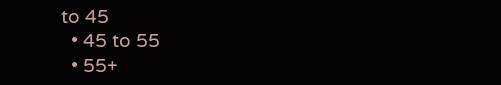to 45
  • 45 to 55
  • 55+